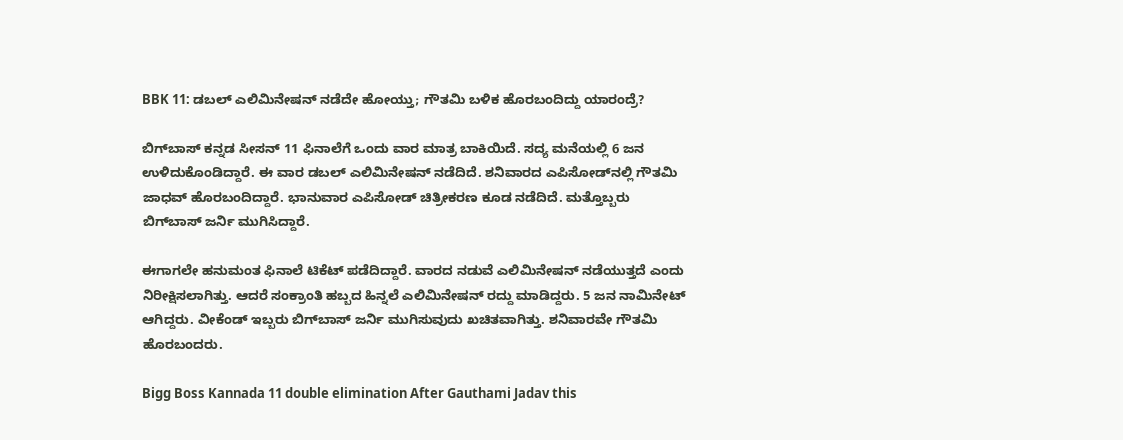BBK 11: ಡಬಲ್ ಎಲಿಮಿನೇಷನ್ ನಡೆದೇ ಹೋಯ್ತು; ಗೌತಮಿ ಬಳಿಕ ಹೊರಬಂದಿದ್ದು ಯಾರಂದ್ರೆ?

ಬಿಗ್‌ಬಾಸ್ ಕನ್ನಡ ಸೀಸನ್ 11 ಫಿನಾಲೆಗೆ ಒಂದು ವಾರ ಮಾತ್ರ ಬಾಕಿಯಿದೆ. ಸದ್ಯ ಮನೆಯಲ್ಲಿ 6 ಜನ ಉಳಿದುಕೊಂಡಿದ್ದಾರೆ. ಈ ವಾರ ಡಬಲ್ ಎಲಿಮಿನೇಷನ್ ನಡೆದಿದೆ. ಶನಿವಾರದ ಎಪಿಸೋಡ್‌ನಲ್ಲಿ ಗೌತಮಿ ಜಾಧವ್ ಹೊರಬಂದಿದ್ದಾರೆ. ಭಾನುವಾರ ಎಪಿಸೋಡ್ ಚಿತ್ರೀಕರಣ ಕೂಡ ನಡೆದಿದೆ. ಮತ್ತೊಬ್ಬರು ಬಿಗ್‌ಬಾಸ್ ಜರ್ನಿ ಮುಗಿಸಿದ್ದಾರೆ.

ಈಗಾಗಲೇ ಹನುಮಂತ ಫಿನಾಲೆ ಟಿಕೆಟ್ ಪಡೆದಿದ್ದಾರೆ. ವಾರದ ನಡುವೆ ಎಲಿಮಿನೇಷನ್ ನಡೆಯುತ್ತದೆ ಎಂದು ನಿರೀಕ್ಷಿಸಲಾಗಿತ್ತು. ಆದರೆ ಸಂಕ್ರಾಂತಿ ಹಬ್ಬದ ಹಿನ್ನಲೆ ಎಲಿಮಿನೇಷನ್ ರದ್ದು ಮಾಡಿದ್ದರು. 5 ಜನ ನಾಮಿನೇಟ್ ಆಗಿದ್ದರು. ವೀಕೆಂಡ್ ಇಬ್ಬರು ಬಿಗ್‌ಬಾಸ್ ಜರ್ನಿ ಮುಗಿಸುವುದು ಖಚಿತವಾಗಿತ್ತು. ಶನಿವಾರವೇ ಗೌತಮಿ ಹೊರಬಂದರು.

Bigg Boss Kannada 11 double elimination After Gauthami Jadav this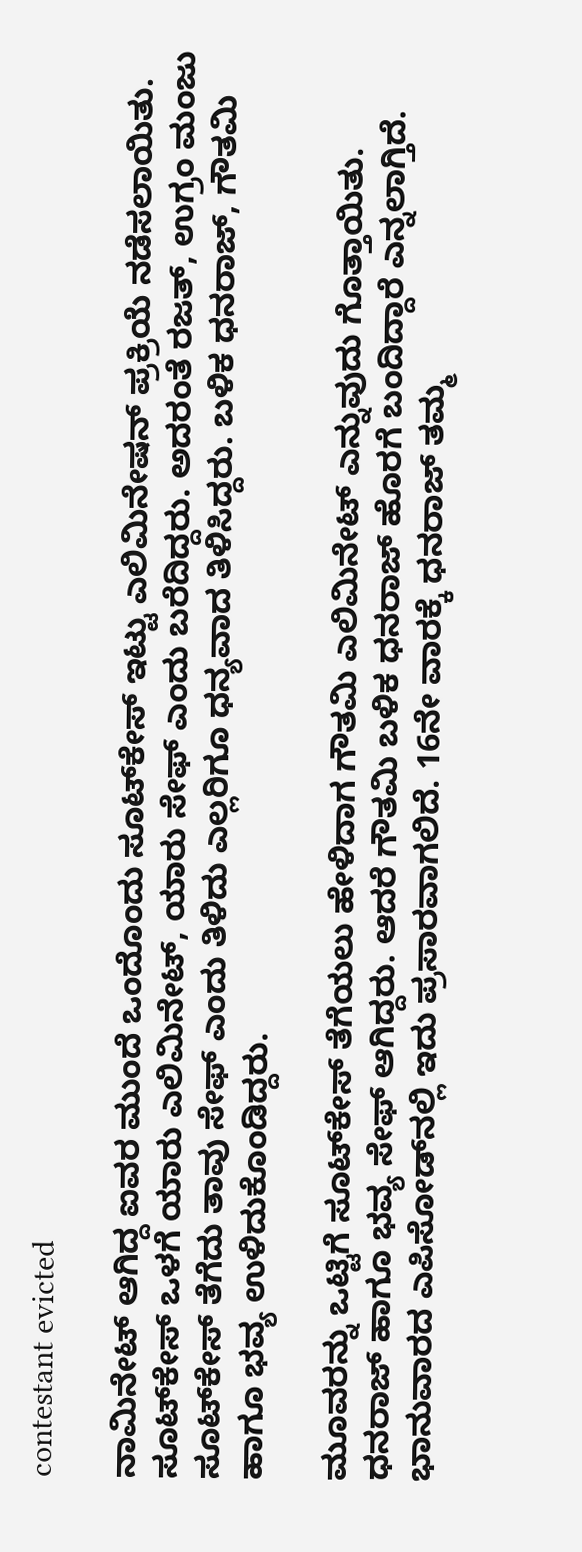contestant evicted

ನಾಮಿನೇಟ್ ಆಗಿದ್ದ ಐವರ ಮುಂದೆ ಒಂದೊಂದು ಸೂಟ್‌ಕೇಸ್ ಇಟ್ಟು ಎಲಿಮಿನೇಷನ್ ಪ್ರಕ್ರಿಯೆ ನಡೆಸಲಾಯಿತು. ಸೂಟ್‌ಕೇಸ್ ಒಳಗೆ ಯಾರು ಎಲಿಮಿನೇಟ್, ಯಾರು ಸೇಫ್ ಎಂದು ಬರೆದಿದ್ದರು. ಅದರಂತೆ ರಜತ್, ಉಗ್ರಂ ಮಂಜು ಸೂಟ್‌ಕೇಸ್ ತೆಗೆದು ತಾವು ಸೇಫ್ ಎಂದು ತಿಳಿದು ಎಲ್ಲರಿಗೂ ಧನ್ಯವಾದ ತಿಳಿಸಿದ್ದರು. ಬಳಿಕ ಧನರಾಜ್, ಗೌತಮಿ ಹಾಗೂ ಭವ್ಯ ಉಳಿದುಕೊಂಡಿದ್ದರು.

ಮೂವರನ್ನು ಒಟ್ಟಿಗೆ ಸೂಟ್‌ಕೇಸ್ ತೆಗೆಯಲು ಹೇಳಿದಾಗ ಗೌತಮಿ ಎಲಿಮಿನೇಟ್ ಎನ್ನುವುದು ಗೊತ್ತಾಯಿತು. ಧನರಾಜ್ ಹಾಗೂ ಭವ್ಯ ಸೇಫ್ ಆಗಿದ್ದರು. ಆದರೆ ಗೌತಮಿ ಬಳಿಕ ಧನರಾಜ್ ಹೊರಗೆ ಬಂದಿದ್ದಾರೆ ಎನ್ನಲಾಗ್ತಿದೆ. ಭಾನುವಾರದ ಎಪಿಸೋಡ್‌ನಲ್ಲಿ ಇದು ಪ್ರಸಾರವಾಗಲಿದೆ. 16ನೇ ವಾರಕ್ಕೆ ಧನರಾಜ್ ತಮ್ಮ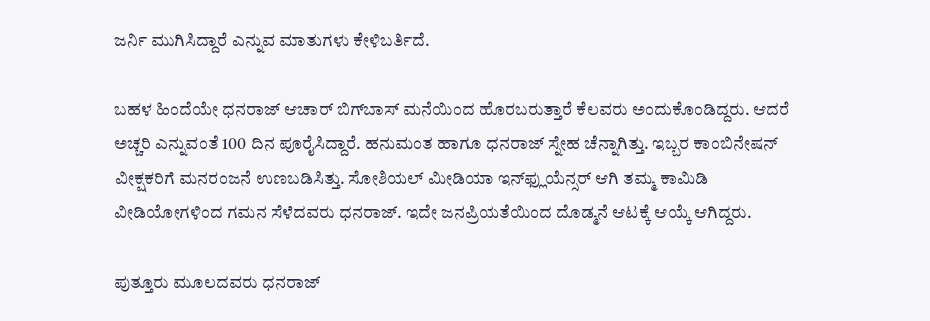ಜರ್ನಿ ಮುಗಿಸಿದ್ದಾರೆ ಎನ್ನುವ ಮಾತುಗಳು ಕೇಳಿಬರ್ತಿದೆ.

ಬಹಳ ಹಿಂದೆಯೇ ಧನರಾಜ್ ಆಚಾರ್ ಬಿಗ್‌ಬಾಸ್ ಮನೆಯಿಂದ ಹೊರಬರುತ್ತಾರೆ ಕೆಲವರು ಅಂದುಕೊಂಡಿದ್ದರು. ಆದರೆ ಅಚ್ಚರಿ ಎನ್ನುವಂತೆ 100 ದಿನ ಪೂರೈಸಿದ್ದಾರೆ. ಹನುಮಂತ ಹಾಗೂ ಧನರಾಜ್ ಸ್ನೇಹ ಚೆನ್ನಾಗಿತ್ತು. ಇಬ್ಬರ ಕಾಂಬಿನೇಷನ್ ವೀಕ್ಷಕರಿಗೆ ಮನರಂಜನೆ ಉಣಬಡಿಸಿತ್ತು. ಸೋಶಿಯಲ್ ಮೀಡಿಯಾ ಇನ್‌ಫ್ಲುಯೆನ್ಸರ್ ಆಗಿ ತಮ್ಮ ಕಾಮಿಡಿ ವೀಡಿಯೋಗಳಿಂದ ಗಮನ ಸೆಳೆದವರು ಧನರಾಜ್. ಇದೇ ಜನಪ್ರಿಯತೆಯಿಂದ ದೊಡ್ಮನೆ ಆಟಕ್ಕೆ ಆಯ್ಕೆ ಆಗಿದ್ದರು.

ಪುತ್ತೂರು ಮೂಲದವರು ಧನರಾಜ್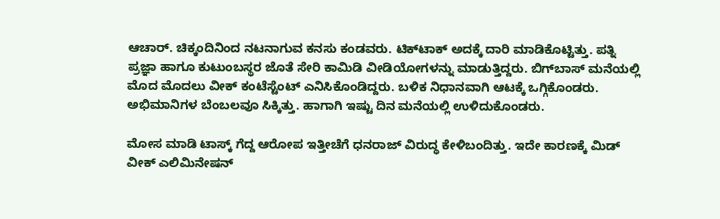ಆಚಾರ್. ಚಿಕ್ಕಂದಿನಿಂದ ನಟನಾಗುವ ಕನಸು ಕಂಡವರು. ಟಿಕ್‌ಟಾಕ್ ಅದಕ್ಕೆ ದಾರಿ ಮಾಡಿಕೊಟ್ಟಿತ್ತು. ಪತ್ನಿ ಪ್ರಜ್ಞಾ ಹಾಗೂ ಕುಟುಂಬಸ್ಥರ ಜೊತೆ ಸೇರಿ ಕಾಮಿಡಿ ವೀಡಿಯೋಗಳನ್ನು ಮಾಡುತ್ತಿದ್ದರು. ಬಿಗ್‌ಬಾಸ್ ಮನೆಯಲ್ಲಿ ಮೊದ ಮೊದಲು ವೀಕ್ ಕಂಟೆಸ್ಟೆಂಟ್ ಎನಿಸಿಕೊಂಡಿದ್ದರು. ಬಳಿಕ ನಿಧಾನವಾಗಿ ಆಟಕ್ಕೆ ಒಗ್ಗಿಕೊಂಡರು. ಅಭಿಮಾನಿಗಳ ಬೆಂಬಲವೂ ಸಿಕ್ಕಿತ್ತು. ಹಾಗಾಗಿ ಇಷ್ಟು ದಿನ ಮನೆಯಲ್ಲಿ ಉಳಿದುಕೊಂಡರು.

ಮೋಸ ಮಾಡಿ ಟಾಸ್ಕ್ ಗೆದ್ದ ಆರೋಪ ಇತ್ತೀಚೆಗೆ ಧನರಾಜ್ ವಿರುದ್ಧ ಕೇಳಿಬಂದಿತ್ತು. ಇದೇ ಕಾರಣಕ್ಕೆ ಮಿಡ್ ವೀಕ್ ಎಲಿಮಿನೇಷನ್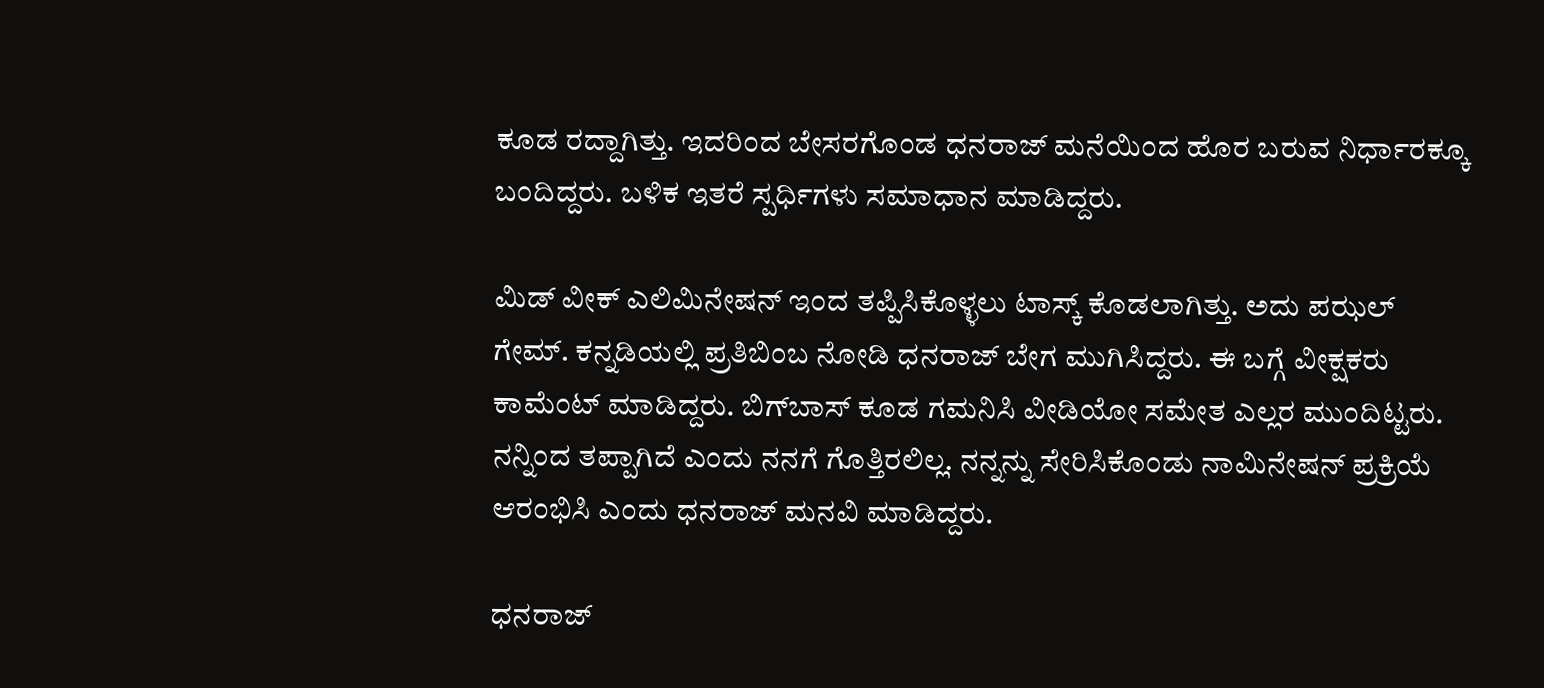ಕೂಡ ರದ್ದಾಗಿತ್ತು. ಇದರಿಂದ ಬೇಸರಗೊಂಡ ಧನರಾಜ್ ಮನೆಯಿಂದ ಹೊರ ಬರುವ ನಿರ್ಧಾರಕ್ಕೂ ಬಂದಿದ್ದರು. ಬಳಿಕ ಇತರೆ ಸ್ಪರ್ಧಿಗಳು ಸಮಾಧಾನ ಮಾಡಿದ್ದರು.

ಮಿಡ್ ವೀಕ್ ಎಲಿಮಿನೇಷನ್‌ ಇಂದ ತಪ್ಪಿಸಿಕೊಳ್ಳಲು ಟಾಸ್ಕ್ ಕೊಡಲಾಗಿತ್ತು. ಅದು ಪಝಲ್ ಗೇಮ್. ಕನ್ನಡಿಯಲ್ಲಿ ಪ್ರತಿಬಿಂಬ ನೋಡಿ ಧನರಾಜ್ ಬೇಗ ಮುಗಿಸಿದ್ದರು. ಈ ಬಗ್ಗೆ ವೀಕ್ಷಕರು ಕಾಮೆಂಟ್ ಮಾಡಿದ್ದರು. ಬಿಗ್‌ಬಾಸ್ ಕೂಡ ಗಮನಿಸಿ ವೀಡಿಯೋ ಸಮೇತ ಎಲ್ಲರ ಮುಂದಿಟ್ಟರು. ನನ್ನಿಂದ ತಪ್ಪಾಗಿದೆ ಎಂದು ನನಗೆ ಗೊತ್ತಿರಲಿಲ್ಲ. ನನ್ನನ್ನು ಸೇರಿಸಿಕೊಂಡು ನಾಮಿನೇಷನ್ ಪ್ರಕ್ರಿಯೆ ಆರಂಭಿಸಿ ಎಂದು ಧನರಾಜ್ ಮನವಿ ಮಾಡಿದ್ದರು.

ಧನರಾಜ್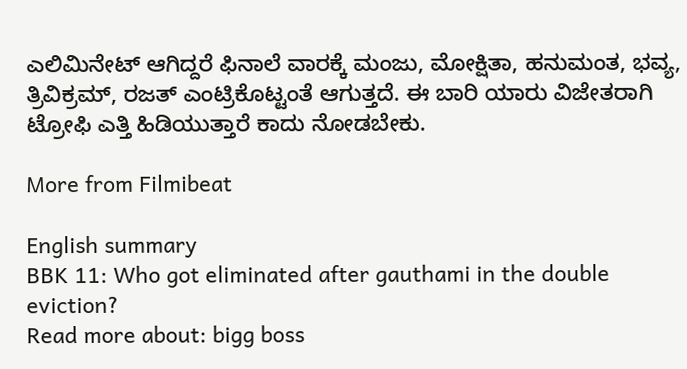ಎಲಿಮಿನೇಟ್ ಆಗಿದ್ದರೆ ಫಿನಾಲೆ ವಾರಕ್ಕೆ ಮಂಜು, ಮೋಕ್ಷಿತಾ, ಹನುಮಂತ, ಭವ್ಯ, ತ್ರಿವಿಕ್ರಮ್, ರಜತ್ ಎಂಟ್ರಿಕೊಟ್ಟಂತೆ ಆಗುತ್ತದೆ. ಈ ಬಾರಿ ಯಾರು ವಿಜೇತರಾಗಿ ಟ್ರೋಫಿ ಎತ್ತಿ ಹಿಡಿಯುತ್ತಾರೆ ಕಾದು ನೋಡಬೇಕು.

More from Filmibeat

English summary
BBK 11: Who got eliminated after gauthami in the double eviction?
Read more about: bigg boss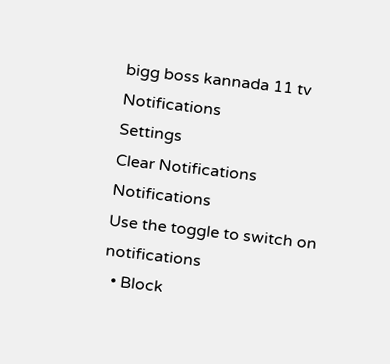bigg boss kannada 11 tv
Notifications
Settings
Clear Notifications
Notifications
Use the toggle to switch on notifications
  • Block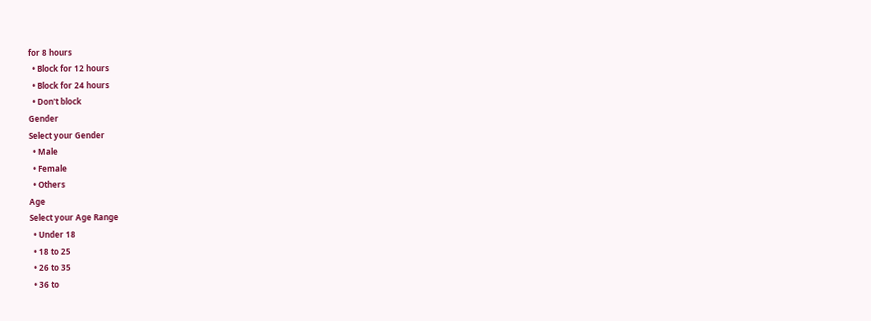for 8 hours
  • Block for 12 hours
  • Block for 24 hours
  • Don't block
Gender
Select your Gender
  • Male
  • Female
  • Others
Age
Select your Age Range
  • Under 18
  • 18 to 25
  • 26 to 35
  • 36 to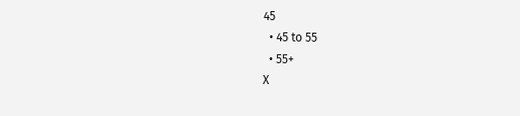45
  • 45 to 55
  • 55+
X